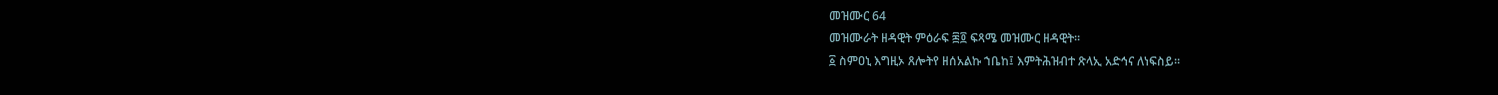መዝሙር 64
መዝሙራት ዘዳዊት ምዕራፍ ፷፬ ፍጻሜ መዝሙር ዘዳዊት።
፩ ስምዐኒ እግዚኦ ጸሎትየ ዘሰአልኩ ኀቤከ፤ እምትሕዝብተ ጽላኢ አድኅና ለነፍስይ።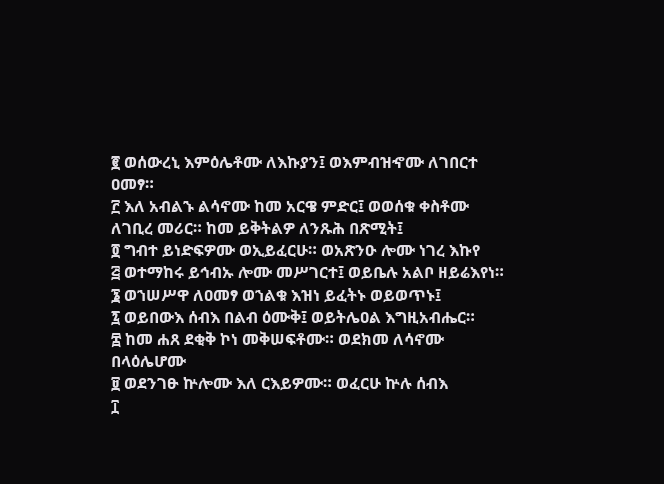፪ ወሰውረኒ እምዕሌቶሙ ለእኩያን፤ ወእምብዝኆሙ ለገበርተ ዐመፃ።
፫ እለ አብልኁ ልሳኖሙ ከመ አርዌ ምድር፤ ወወሰቁ ቀስቶሙ ለገቢረ መሪር። ከመ ይቅትልዎ ለንጹሕ በጽሚት፤
፬ ግብተ ይነድፍዎሙ ወኢይፈርሁ። ወአጽንዑ ሎሙ ነገረ እኩየ
፭ ወተማከሩ ይኅብኡ ሎሙ መሥገርተ፤ ወይቤሉ አልቦ ዘይሬእየነ።
፮ ወኀሠሥዋ ለዐመፃ ወኀልቁ እዝነ ይፈትኑ ወይወጥኑ፤
፯ ወይበውእ ሰብእ በልብ ዕሙቅ፤ ወይትሌዐል እግዚአብሔር።
፰ ከመ ሐጸ ደቂቅ ኮነ መቅሠፍቶሙ። ወደክመ ለሳኖሙ በላዕሌሆሙ
፱ ወደንገፁ ኵሎሙ እለ ርእይዎሙ። ወፈርሁ ኵሉ ሰብእ
፲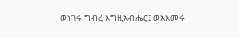ወነገሩ ግብረ እግዚአብሔር፤ ወአእመሩ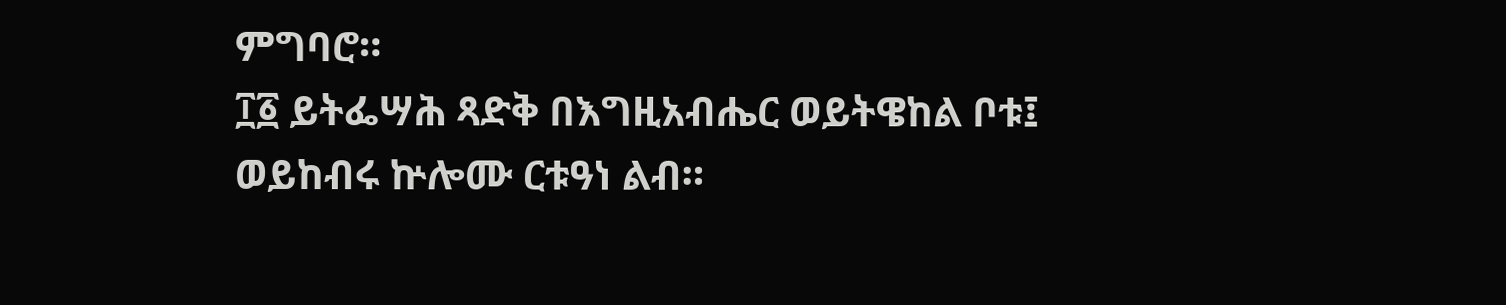ምግባሮ።
፲፩ ይትፌሣሕ ጻድቅ በእግዚአብሔር ወይትዌከል ቦቱ፤ ወይከብሩ ኵሎሙ ርቱዓነ ልብ።